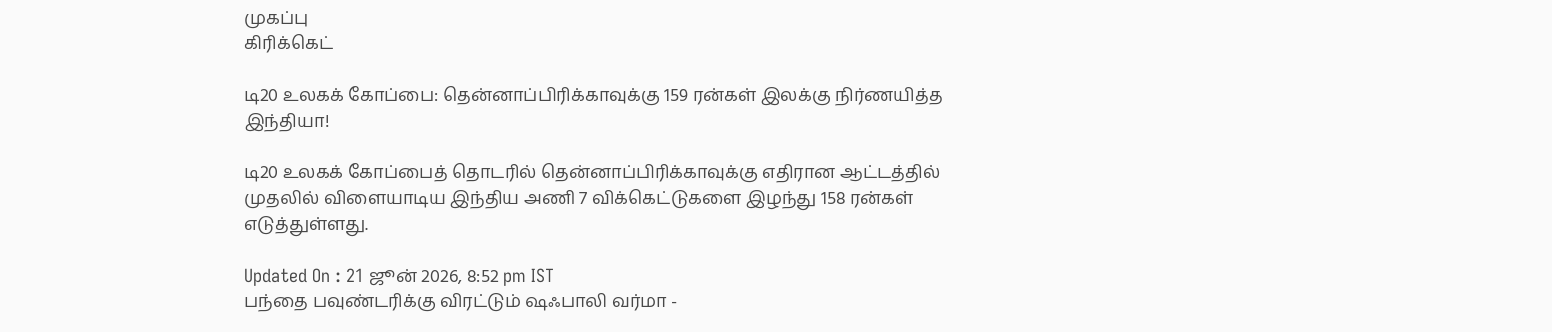முகப்பு
கிரிக்கெட்

டி20 உலகக் கோப்பை: தென்னாப்பிரிக்காவுக்கு 159 ரன்கள் இலக்கு நிர்ணயித்த இந்தியா!

டி20 உலகக் கோப்பைத் தொடரில் தென்னாப்பிரிக்காவுக்கு எதிரான ஆட்டத்தில் முதலில் விளையாடிய இந்திய அணி 7 விக்கெட்டுகளை இழந்து 158 ரன்கள் எடுத்துள்ளது.

Updated On : 21 ஜூன் 2026, 8:52 pm IST
பந்தை பவுண்டரிக்கு விரட்டும் ஷஃபாலி வர்மா -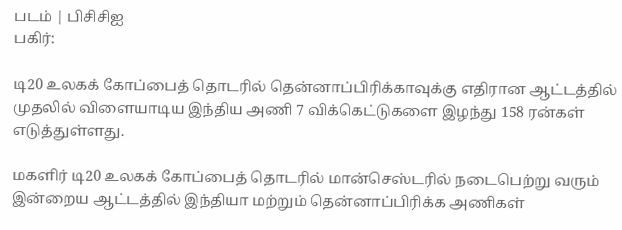படம் | பிசிசிஐ
பகிர்:

டி20 உலகக் கோப்பைத் தொடரில் தென்னாப்பிரிக்காவுக்கு எதிரான ஆட்டத்தில் முதலில் விளையாடிய இந்திய அணி 7 விக்கெட்டுகளை இழந்து 158 ரன்கள் எடுத்துள்ளது.

மகளிர் டி20 உலகக் கோப்பைத் தொடரில் மான்செஸ்டரில் நடைபெற்று வரும் இன்றைய ஆட்டத்தில் இந்தியா மற்றும் தென்னாப்பிரிக்க அணிகள்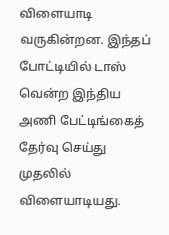விளையாடி வருகின்றன. இந்தப் போட்டியில் டாஸ் வென்ற இந்திய அணி பேட்டிங்கைத் தேர்வு செய்து முதலில் விளையாடியது.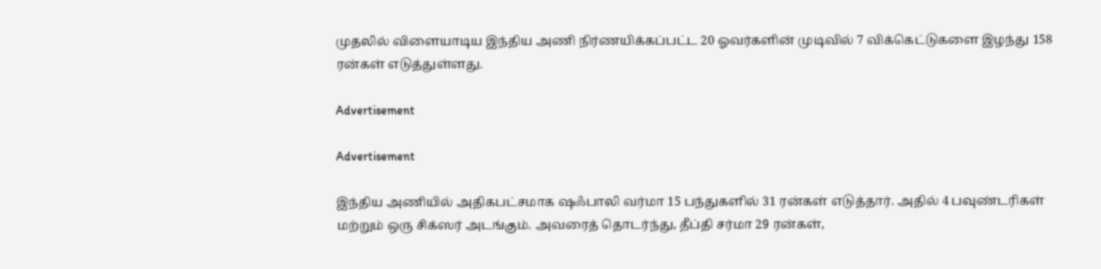முதலில் விளையாடிய இந்திய அணி நிர்ணயிக்கப்பட்ட 20 ஓவர்களின் முடிவில் 7 விக்கெட்டுகளை இழந்து 158 ரன்கள் எடுத்துள்ளது.

Advertisement

Advertisement

இந்திய அணியில் அதிகபட்சமாக ஷஃபாலி வர்மா 15 பந்துகளில் 31 ரன்கள் எடுத்தார். அதில் 4 பவுண்டரிகள் மற்றும் ஒரு சிக்ஸர் அடங்கும். அவரைத் தொடர்ந்து, தீப்தி சர்மா 29 ரன்கள்,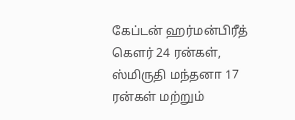கேப்டன் ஹர்மன்பிரீத் கௌர் 24 ரன்கள், ஸ்மிருதி மந்தனா 17 ரன்கள் மற்றும்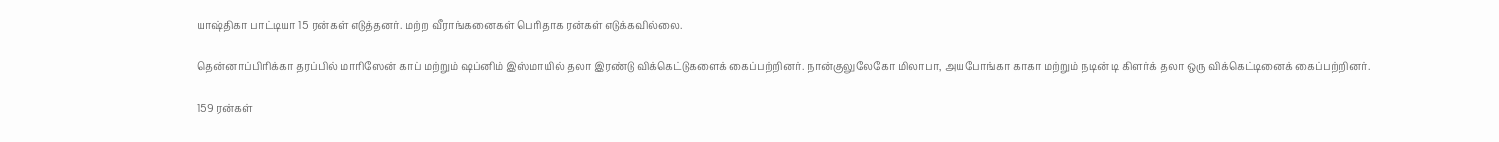யாஷ்திகா பாட்டியா 15 ரன்கள் எடுத்தனர். மற்ற வீராங்கனைகள் பெரிதாக ரன்கள் எடுக்கவில்லை.

தென்னாப்பிரிக்கா தரப்பில் மாரிஸேன் காப் மற்றும் ஷப்னிம் இஸ்மாயில் தலா இரண்டு விக்கெட்டுகளைக் கைப்பற்றினர். நான்குலுலேகோ மிலாபா, அயபோங்கா காகா மற்றும் நடின் டி கிளர்க் தலா ஒரு விக்கெட்டினைக் கைப்பற்றினர்.

159 ரன்கள்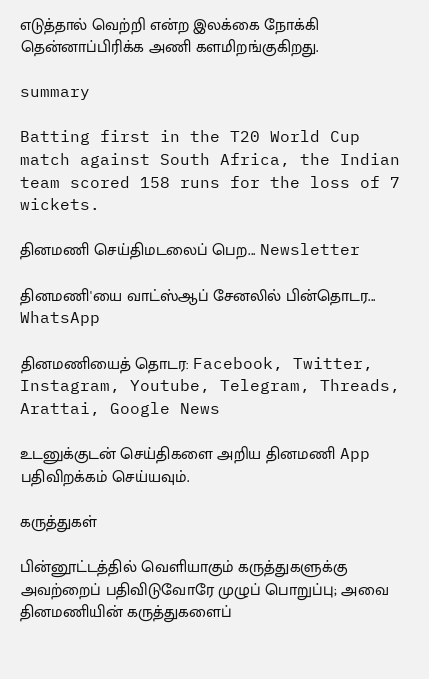எடுத்தால் வெற்றி என்ற இலக்கை நோக்கி தென்னாப்பிரிக்க அணி களமிறங்குகிறது.

summary

Batting first in the T20 World Cup match against South Africa, the Indian team scored 158 runs for the loss of 7 wickets.

தினமணி செய்திமடலைப் பெற... Newsletter

தினமணி'யை வாட்ஸ்ஆப் சேனலில் பின்தொடர... WhatsApp

தினமணியைத் தொடர: Facebook, Twitter, Instagram, Youtube, Telegram, Threads, Arattai, Google News

உடனுக்குடன் செய்திகளை அறிய தினமணி App பதிவிறக்கம் செய்யவும்.

கருத்துகள்

பின்னூட்டத்தில் வெளியாகும் கருத்துகளுக்கு அவற்றைப் பதிவிடுவோரே முழுப் பொறுப்பு; அவை தினமணியின் கருத்துகளைப்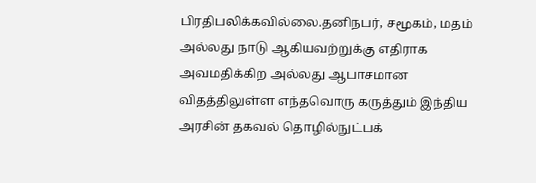பிரதிபலிக்கவில்லை.தனிநபர், சமூகம், மதம் அல்லது நாடு ஆகியவற்றுக்கு எதிராக அவமதிக்கிற அல்லது ஆபாசமான விதத்திலுள்ள எந்தவொரு கருத்தும் இந்திய அரசின் தகவல் தொழில்நுட்பக்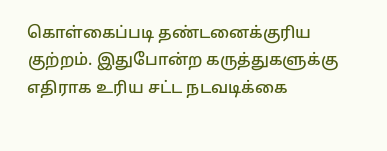கொள்கைப்படி தண்டனைக்குரிய குற்றம். இதுபோன்ற கருத்துகளுக்கு எதிராக உரிய சட்ட நடவடிக்கை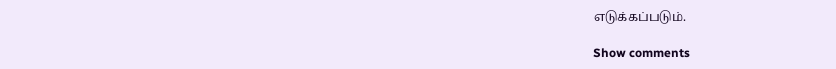எடுக்கப்படும்.

Show comments